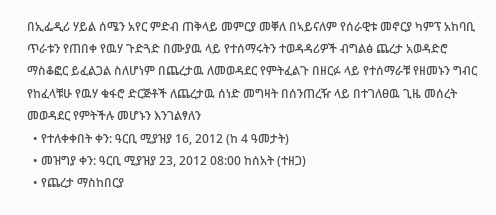በኢፌዲሪ ሃይል ሰሜን አየር ምድብ ጠቅላይ መምርያ መቐለ በኣይናለም የሰራዊቱ መኖርያ ካምፕ አከባቢ ጥራቱን የጠበቀ የዉሃ ጉድጓድ በሙያዉ ላይ የተሰማሩትን ተወዳዳሪዎች ብግልፅ ጨረታ አወዳድሮ ማስቆፎር ይፈልጋል ስለሆነም በጨረታዉ ለመወዳደር የምትፈልጉ በዘርፉ ላይ የተሰማራቹ የዘመኑን ግብር የከፈላቹሁ የዉሃ ቁፋሮ ድርጅቶች ለጨረታዉ ሰነድ መግዛት በሰንጠረዥ ላይ በተገለፀዉ ጊዜ መሰረት መወዳደር የምትችሉ መሆኑን እንገልፃለን
  • የተለቀቀበት ቀን: ዓርቢ ሚያዝያ 16, 2012 (ከ 4 ዓመታት)
  • መዝግያ ቀን: ዓርቢ ሚያዝያ 23, 2012 08:00 ከሰአት (ተዘጋ)
  • የጨረታ ማስከበርያ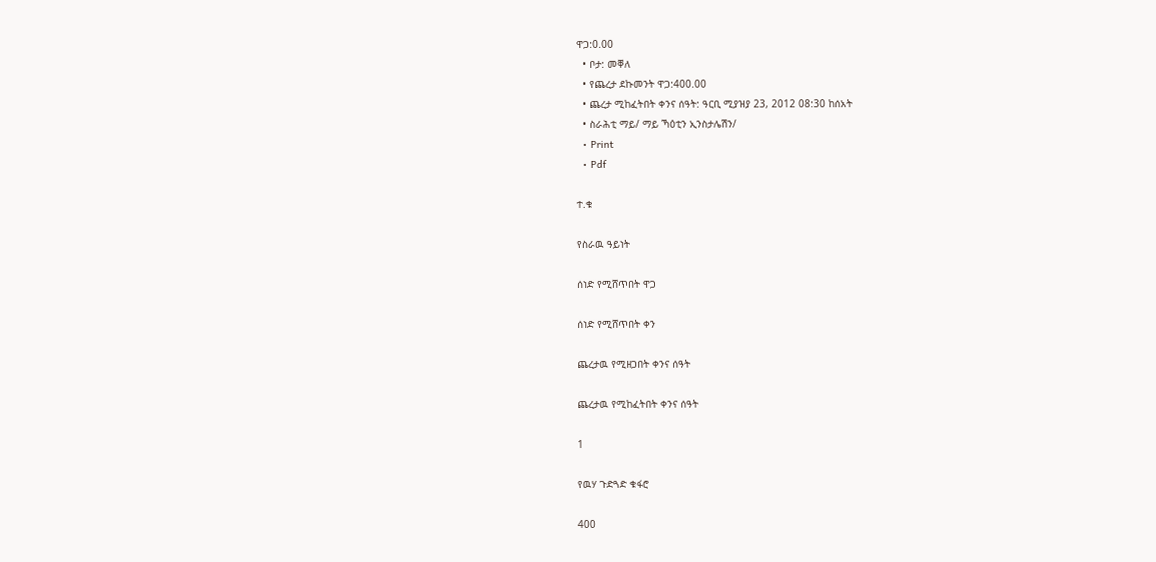ዋጋ:0.00
  • ቦታ: መቐለ
  • የጨረታ ደኩመንት ዋጋ:400.00
  • ጨረታ ሚከፈትበት ቀንና ሰዓት: ዓርቢ ሚያዝያ 23, 2012 08:30 ከሰአት
  • ስራሕቲ ማይ/ ማይ ኻዕቲን ኢንስታሌሽን/
  • Print
  • Pdf

ተ.ቁ

የስራዉ ዓይነት

ሰነድ የሚሸጥበት ዋጋ

ሰነድ የሚሸጥበት ቀን

ጨረታዉ የሚዘጋበት ቀንና ሰዓት

ጨረታዉ የሚከፈትበት ቀንና ሰዓት

1

የዉሃ ጉድጓድ ቁፋሮ

400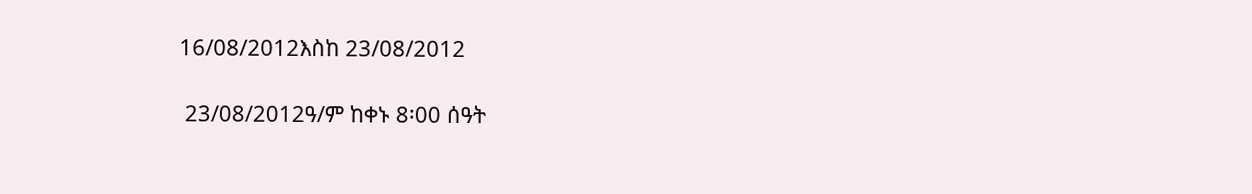16/08/2012እስከ 23/08/2012

 23/08/2012ዓ/ም ከቀኑ 8፡00 ሰዓት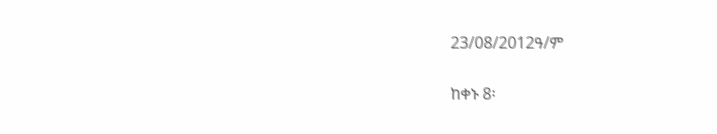23/08/2012ዓ/ም

ከቀኑ 8፡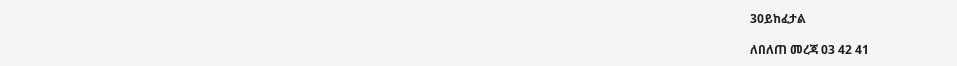30ይከፈታል

ለበለጠ መረጃ 03 42 41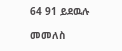64 91 ይደዉሉ

መመለስ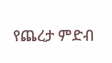የጨረታ ምድብ